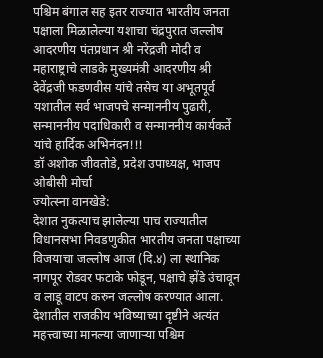पश्चिम बंगाल सह इतर राज्यात भारतीय जनता पक्षाला मिळालेल्या यशाचा चंद्रपुरात जल्लोष
आदरणीय पंतप्रधान श्री नरेंद्रजी मोदी व महाराष्ट्राचे लाडके मुख्यमंत्री आदरणीय श्री देवेंद्रजी फडणवीस यांचे तसेच या अभूतपूर्व यशातील सर्व भाजपचे सन्माननीय पुढारी, सन्माननीय पदाधिकारी व सन्माननीय कार्यकर्ते यांचे हार्दिक अभिनंदन!!!
डॉ अशोक जीवतोडे, प्रदेश उपाध्यक्ष, भाजप ओबीसी मोर्चा
ज्योत्स्ना वानखेडे:
देशात नुकत्याच झालेल्या पाच राज्यातील विधानसभा निवडणुकीत भारतीय जनता पक्षाच्या विजयाचा जल्लोष आज (दि.४) ला स्थानिक नागपूर रोडवर फटाके फोडून, पक्षाचे झेंडे उंचावून व लाडू वाटप करुन जल्लोष करण्यात आला.
देशातील राजकीय भविष्याच्या दृष्टीने अत्यंत महत्त्वाच्या मानल्या जाणाऱ्या पश्चिम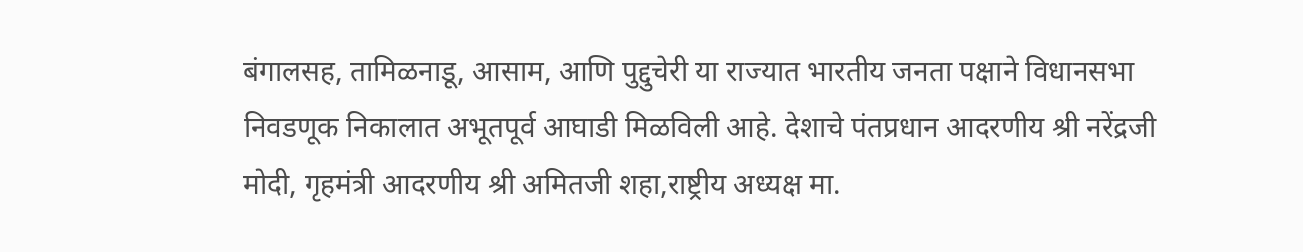बंगालसह, तामिळनाडू, आसाम, आणि पुद्दुचेरी या राज्यात भारतीय जनता पक्षाने विधानसभा निवडणूक निकालात अभूतपूर्व आघाडी मिळविली आहे. देशाचे पंतप्रधान आदरणीय श्री नरेंद्रजी मोदी, गृहमंत्री आदरणीय श्री अमितजी शहा,राष्ट्रीय अध्यक्ष मा.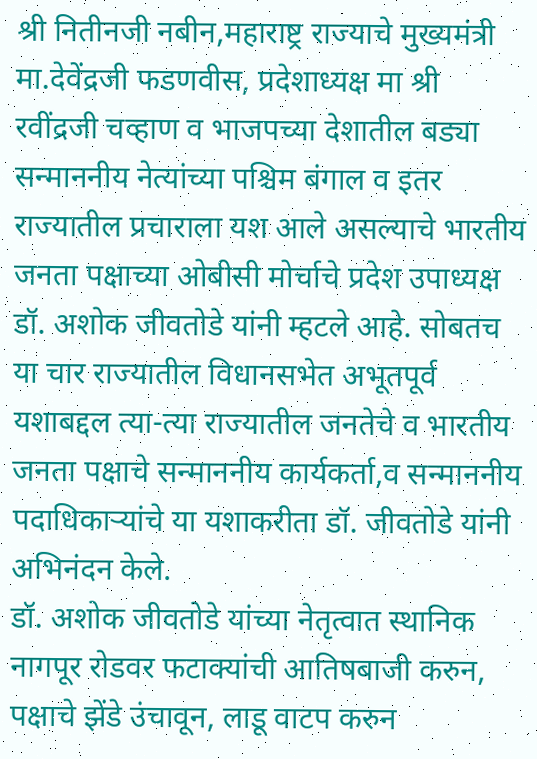श्री नितीनजी नबीन,महाराष्ट्र राज्याचे मुख्यमंत्री मा.देवेंद्रजी फडणवीस, प्रदेशाध्यक्ष मा श्री रवींद्रजी चव्हाण व भाजपच्या देशातील बड्या सन्माननीय नेत्यांच्या पश्चिम बंगाल व इतर राज्यातील प्रचाराला यश आले असल्याचे भारतीय जनता पक्षाच्या ओबीसी मोर्चाचे प्रदेश उपाध्यक्ष डॉ. अशोक जीवतोडे यांनी म्हटले आहे. सोबतच या चार राज्यातील विधानसभेत अभूतपूर्व यशाबद्दल त्या-त्या राज्यातील जनतेचे व भारतीय जनता पक्षाचे सन्माननीय कार्यकर्ता,व सन्माननीय पदाधिकाऱ्यांचे या यशाकरीता डॉ. जीवतोडे यांनी अभिनंदन केले.
डॉ. अशोक जीवतोडे यांच्या नेतृत्वात स्थानिक नागपूर रोडवर फटाक्यांची आतिषबाजी करुन, पक्षाचे झेंडे उंचावून, लाडू वाटप करुन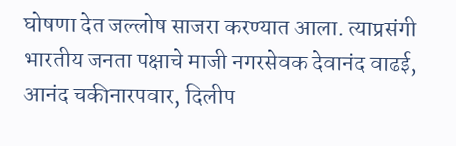घोषणा देत जल्लोष साजरा करण्यात आला. त्याप्रसंगी भारतीय जनता पक्षाचे माजी नगरसेवक देवानंद वाढई, आनंद चकीनारपवार, दिलीप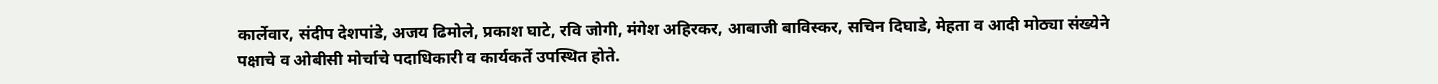कार्लेवार, संदीप देशपांडे, अजय ढिमोले, प्रकाश घाटे, रवि जोगी, मंगेश अहिरकर, आबाजी बाविस्कर, सचिन दिघाडे, मेहता व आदी मोठ्या संख्येने पक्षाचे व ओबीसी मोर्चाचे पदाधिकारी व कार्यकर्ते उपस्थित होते.